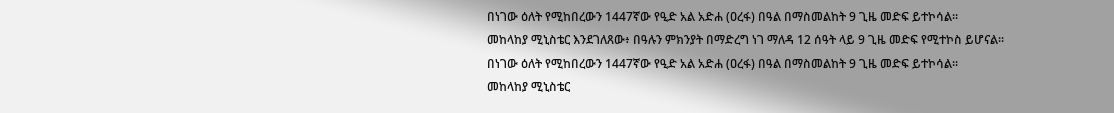በነገው ዕለት የሚከበረውን 1447ኛው የዒድ አል አድሐ (ዐረፋ) በዓል በማስመልከት 9 ጊዜ መድፍ ይተኮሳል፡፡
መከላከያ ሚኒስቴር እንደገለጸው፥ በዓሉን ምክንያት በማድረግ ነገ ማለዳ 12 ሰዓት ላይ 9 ጊዜ መድፍ የሚተኮስ ይሆናል፡፡
በነገው ዕለት የሚከበረውን 1447ኛው የዒድ አል አድሐ (ዐረፋ) በዓል በማስመልከት 9 ጊዜ መድፍ ይተኮሳል፡፡
መከላከያ ሚኒስቴር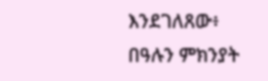እንደገለጸው፥ በዓሉን ምክንያት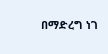በማድረግ ነገ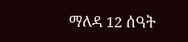ማለዳ 12 ሰዓት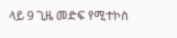ላይ 9 ጊዜ መድፍ የሚተኮስ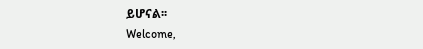ይሆናል፡፡
Welcome,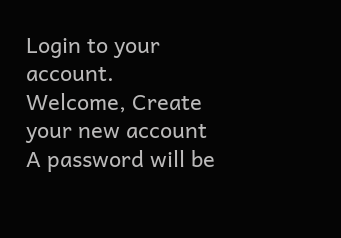Login to your account.
Welcome, Create your new account
A password will be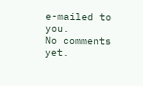e-mailed to you.
No comments yet.